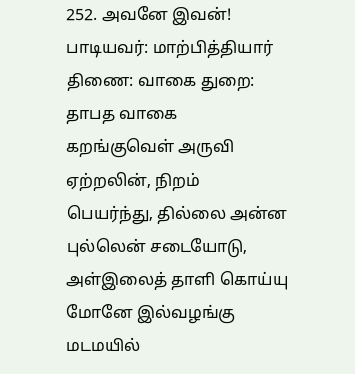252. அவனே இவன்! பாடியவர்: மாற்பித்தியார் திணை: வாகை துறை: தாபத வாகை கறங்குவெள் அருவி ஏற்றலின், நிறம் பெயர்ந்து, தில்லை அன்ன புல்லென் சடையோடு, அள்இலைத் தாளி கொய்யு மோனே இல்வழங்கு மடமயில்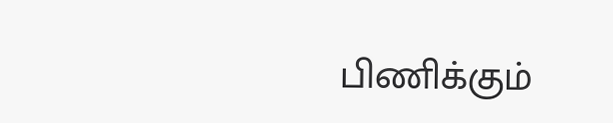பிணிக்கும்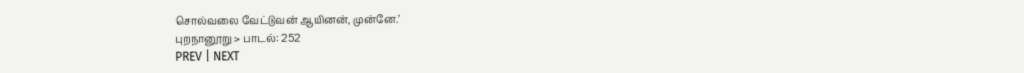சொல்வலை வேட்டுவன் ஆயினன், முன்னே.’
புறநானூறு > பாடல்: 252
PREV | NEXT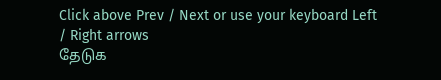Click above Prev / Next or use your keyboard Left / Right arrows
தேடுக